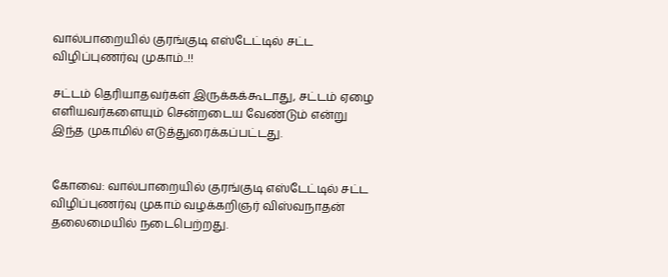வால்பாறையில் குரங்குடி எஸ்டேட்டில் சட்ட விழிப்புணர்வு முகாம்..!!

சட்டம் தெரியாதவர்கள் இருக்கக்கூடாது, சட்டம் ஏழை எளியவர்களையும் சென்றடைய வேண்டும் என்று இந்த முகாமில் எடுத்துரைக்கப்பட்டது.


கோவை: வால்பாறையில் குரங்குடி எஸ்டேட்டில் சட்ட விழிப்புணர்வு முகாம் வழக்கறிஞர் விஸ்வநாதன் தலைமையில் நடைபெற்றது.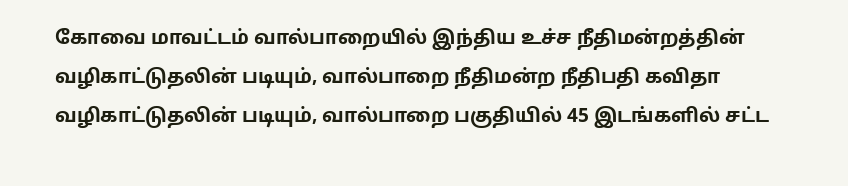கோவை மாவட்டம் வால்பாறையில் இந்திய உச்ச நீதிமன்றத்தின் வழிகாட்டுதலின் படியும், வால்பாறை நீதிமன்ற நீதிபதி கவிதா வழிகாட்டுதலின் படியும், வால்பாறை பகுதியில் 45 இடங்களில் சட்ட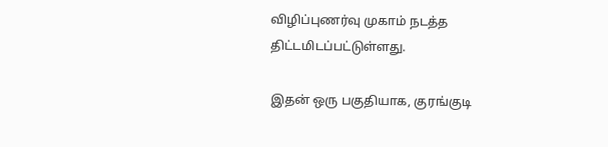விழிப்புணர்வு முகாம் நடத்த திட்டமிடப்பட்டுள்ளது.

இதன் ஒரு பகுதியாக, குரங்குடி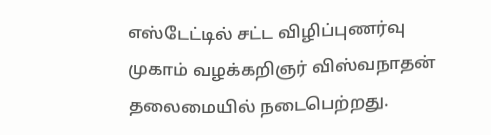எஸ்டேட்டில் சட்ட விழிப்புணர்வு முகாம் வழக்கறிஞர் விஸ்வநாதன் தலைமையில் நடைபெற்றது.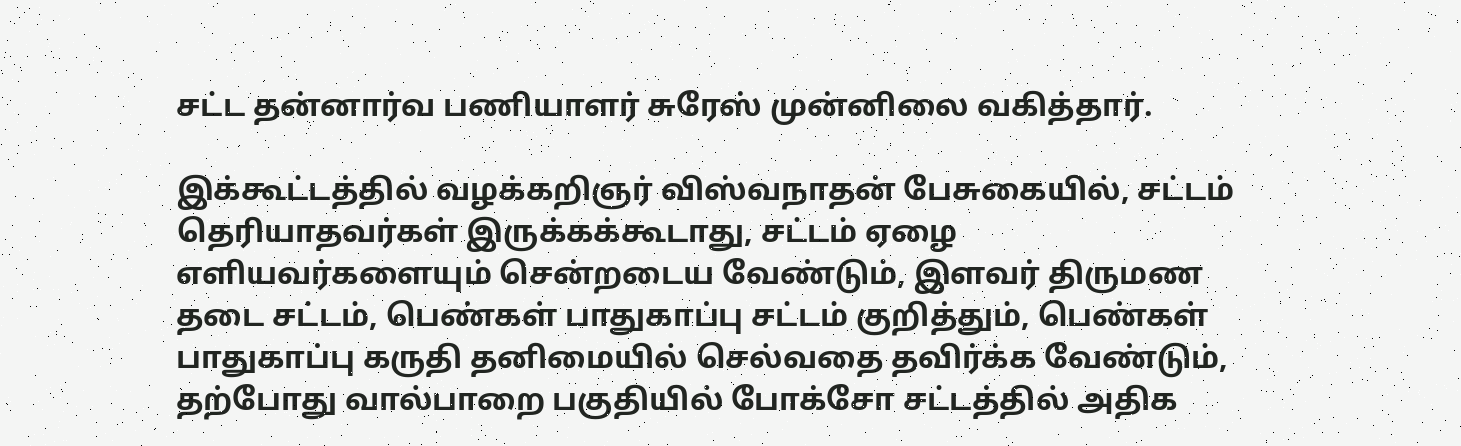சட்ட தன்னார்வ பணியாளர் சுரேஸ் முன்னிலை வகித்தார்.

இக்கூட்டத்தில் வழக்கறிஞர் விஸ்வநாதன் பேசுகையில், சட்டம் தெரியாதவர்கள் இருக்கக்கூடாது, சட்டம் ஏழை எளியவர்களையும் சென்றடைய வேண்டும், இளவர் திருமண தடை சட்டம், பெண்கள் பாதுகாப்பு சட்டம் குறித்தும், பெண்கள் பாதுகாப்பு கருதி தனிமையில் செல்வதை தவிர்க்க வேண்டும், தற்போது வால்பாறை பகுதியில் போக்சோ சட்டத்தில் அதிக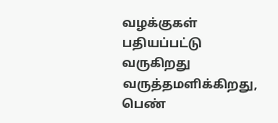வழக்குகள் பதியப்பட்டு வருகிறது வருத்தமளிக்கிறது, பெண்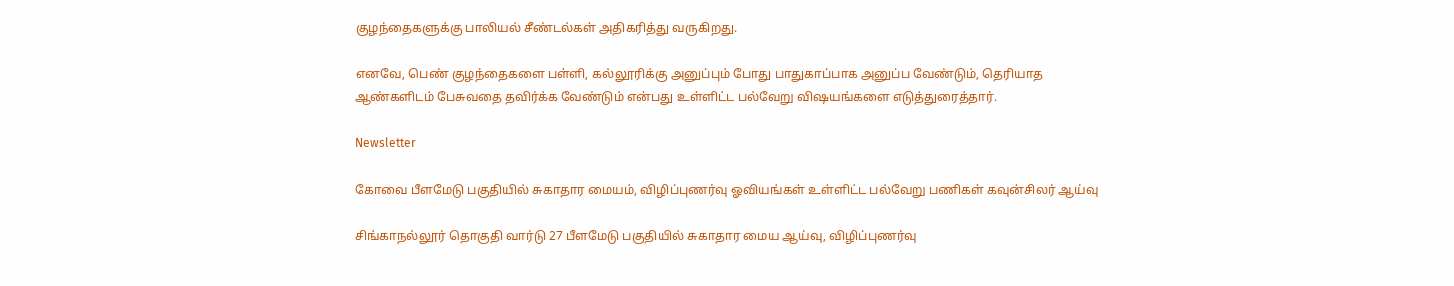குழந்தைகளுக்கு பாலியல் சீண்டல்கள் அதிகரித்து வருகிறது.

எனவே, பெண் குழந்தைகளை பள்ளி, கல்லூரிக்கு அனுப்பும் போது பாதுகாப்பாக அனுப்ப வேண்டும், தெரியாத ஆண்களிடம் பேசுவதை தவிர்க்க வேண்டும் என்பது உள்ளிட்ட பல்வேறு விஷயங்களை எடுத்துரைத்தார்.

Newsletter

கோவை பீளமேடு பகுதியில் சுகாதார மையம், விழிப்புணர்வு ஓவியங்கள் உள்ளிட்ட பல்வேறு பணிகள் கவுன்சிலர் ஆய்வு

சிங்காநல்லூர் தொகுதி வார்டு 27 பீளமேடு பகுதியில் சுகாதார மைய ஆய்வு, விழிப்புணர்வு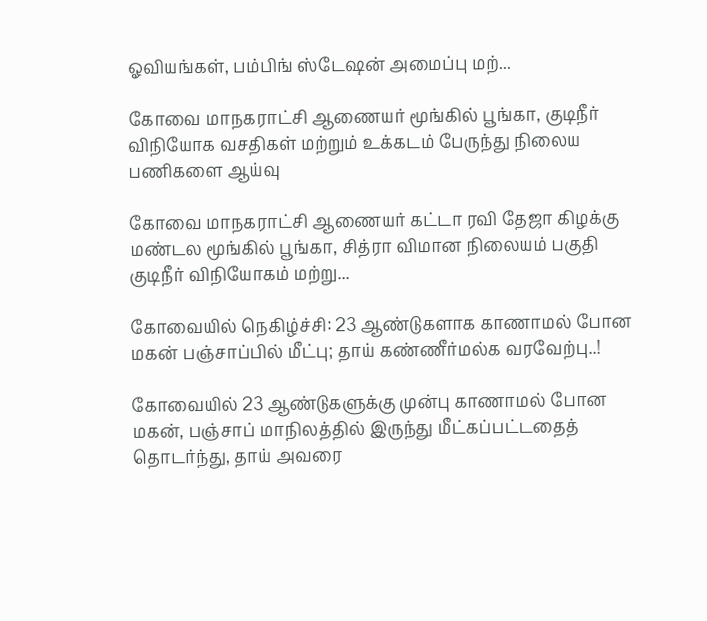ஓவியங்கள், பம்பிங் ஸ்டேஷன் அமைப்பு மற்...

கோவை மாநகராட்சி ஆணையர் மூங்கில் பூங்கா, குடிநீர் விநியோக வசதிகள் மற்றும் உக்கடம் பேருந்து நிலைய பணிகளை ஆய்வு

கோவை மாநகராட்சி ஆணையர் கட்டா ரவி தேஜா கிழக்கு மண்டல மூங்கில் பூங்கா, சித்ரா விமான நிலையம் பகுதி குடிநீர் விநியோகம் மற்று...

கோவையில் நெகிழ்ச்சி: 23 ஆண்டுகளாக காணாமல் போன மகன் பஞ்சாப்பில் மீட்பு; தாய் கண்ணீர்மல்க வரவேற்பு..!

கோவையில் 23 ஆண்டுகளுக்கு முன்பு காணாமல் போன மகன், பஞ்சாப் மாநிலத்தில் இருந்து மீட்கப்பட்டதைத் தொடர்ந்து, தாய் அவரை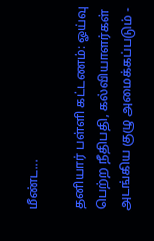மீண்ட...

தனியார் பள்ளி கட்டணம்: ஓய்வு பெற்ற நீதிபதி, கல்வியாளர்கள் அடங்கிய குழு அமைக்கப்படும் -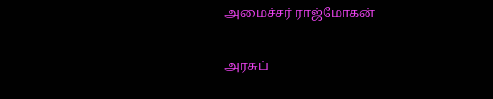அமைச்சர் ராஜ்மோகன்

அரசுப்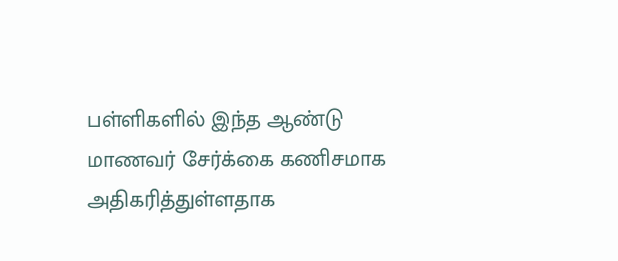பள்ளிகளில் இந்த ஆண்டு மாணவர் சேர்க்கை கணிசமாக அதிகரித்துள்ளதாக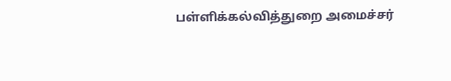பள்ளிக்கல்வித்துறை அமைச்சர்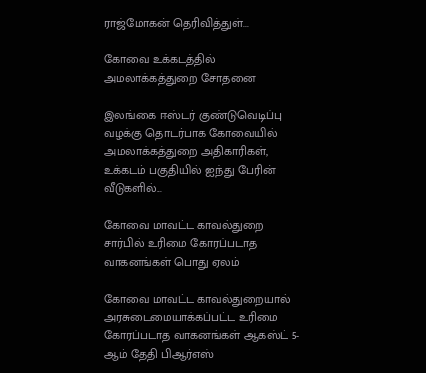ராஜ்மோகன் தெரிவித்துள்...

கோவை உக்கடத்தில் அமலாக்கத்துறை சோதனை

இலங்கை ஈஸ்டர் குண்டுவெடிப்பு வழக்கு தொடர்பாக கோவையில் அமலாக்கத்துறை அதிகாரிகள், உக்கடம் பகுதியில் ஐந்து பேரின் வீடுகளில்...

கோவை மாவட்ட காவல்துறை சார்பில் உரிமை கோரப்படாத வாகனங்கள் பொது ஏலம்

கோவை மாவட்ட காவல்துறையால் அரசுடைமையாக்கப்பட்ட உரிமை கோரப்படாத வாகனங்கள் ஆகஸ்ட் 5-ஆம் தேதி பிஆர்எஸ்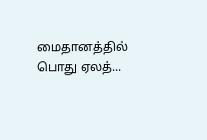மைதானத்தில் பொது ஏலத்...